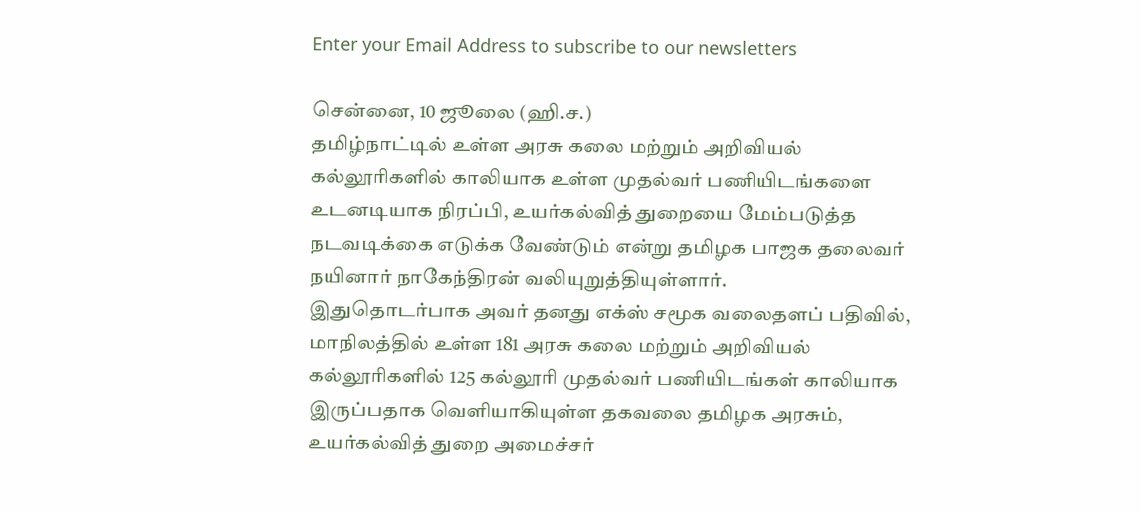Enter your Email Address to subscribe to our newsletters

சென்னை, 10 ஜூலை (ஹி.ச.)
தமிழ்நாட்டில் உள்ள அரசு கலை மற்றும் அறிவியல் கல்லூரிகளில் காலியாக உள்ள முதல்வர் பணியிடங்களை உடனடியாக நிரப்பி, உயர்கல்வித் துறையை மேம்படுத்த நடவடிக்கை எடுக்க வேண்டும் என்று தமிழக பாஜக தலைவர் நயினார் நாகேந்திரன் வலியுறுத்தியுள்ளார்.
இதுதொடர்பாக அவர் தனது எக்ஸ் சமூக வலைதளப் பதிவில்,
மாநிலத்தில் உள்ள 181 அரசு கலை மற்றும் அறிவியல் கல்லூரிகளில் 125 கல்லூரி முதல்வர் பணியிடங்கள் காலியாக இருப்பதாக வெளியாகியுள்ள தகவலை தமிழக அரசும், உயர்கல்வித் துறை அமைச்சர்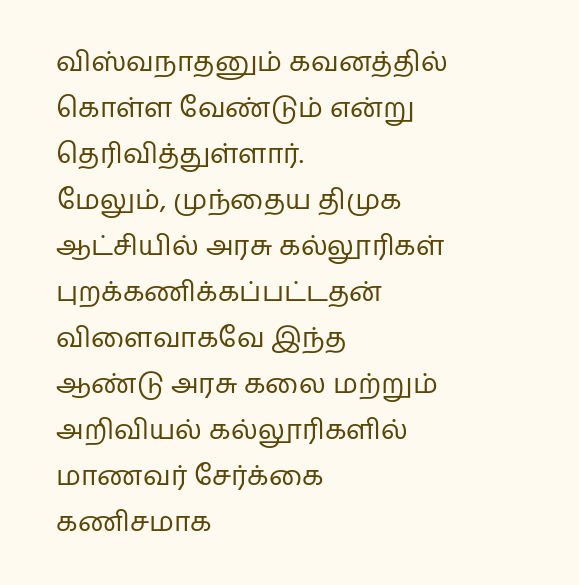விஸ்வநாதனும் கவனத்தில் கொள்ள வேண்டும் என்று தெரிவித்துள்ளார்.
மேலும், முந்தைய திமுக ஆட்சியில் அரசு கல்லூரிகள் புறக்கணிக்கப்பட்டதன் விளைவாகவே இந்த ஆண்டு அரசு கலை மற்றும் அறிவியல் கல்லூரிகளில் மாணவர் சேர்க்கை கணிசமாக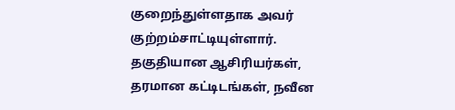குறைந்துள்ளதாக அவர் குற்றம்சாட்டியுள்ளார்.
தகுதியான ஆசிரியர்கள், தரமான கட்டிடங்கள், நவீன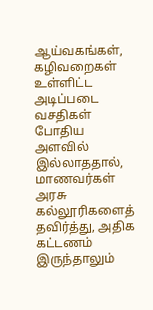ஆய்வகங்கள், கழிவறைகள் உள்ளிட்ட அடிப்படை வசதிகள் போதிய அளவில் இல்லாததால், மாணவர்கள் அரசு கல்லூரிகளைத் தவிர்த்து, அதிக கட்டணம் இருந்தாலும்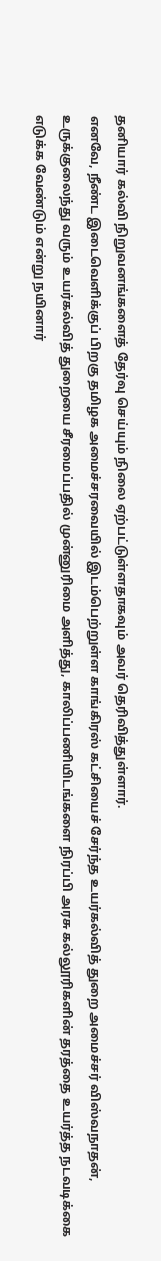தனியார் கல்வி நிறுவனங்களைத் தேர்வு செய்யும் நிலை ஏற்பட்டுள்ளதாகவும் அவர் தெரிவித்துள்ளார்.
எனவே, நீண்ட இடைவெளிக்குப் பிறகு தமிழக அமைச்சரவையில் இடம்பெற்றுள்ள காங்கிரஸ் கட்சியைச் சேர்ந்த உயர்கல்வித் துறை அமைச்சர் விஸ்வநாதன், உருக்குலைந்து வரும் உயர்கல்வித் துறையை சீரமைப்பதில் முன்னுரிமை அளித்து, காலிப்பணியிடங்களை நிரப்பி அரசு கல்லூரிகளின் தரத்தை உயர்த்த நடவடிக்கை எடுக்க வேண்டும் என்று நயினார்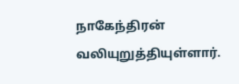நாகேந்திரன் வலியுறுத்தியுள்ளார்.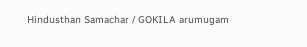Hindusthan Samachar / GOKILA arumugam